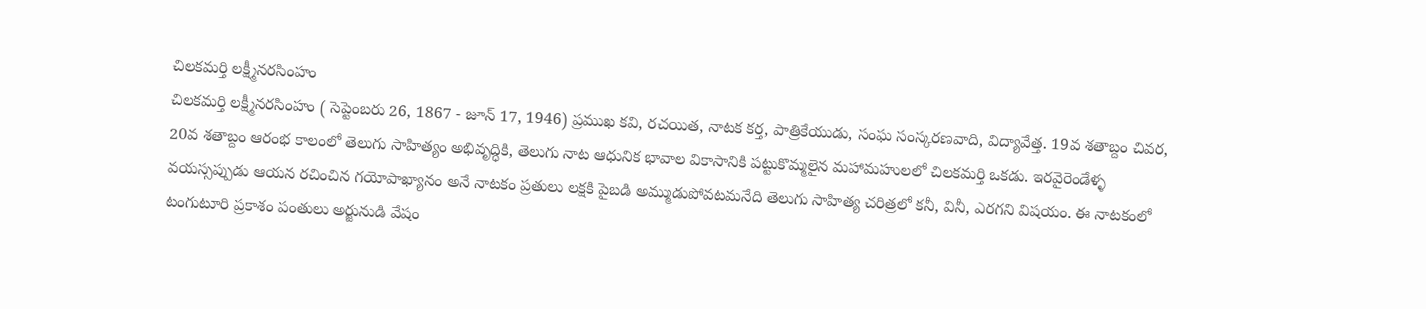చిలకమర్తి లక్ష్మీనరసింహం
చిలకమర్తి లక్ష్మీనరసింహం ( సెప్టెంబరు 26, 1867 - జూన్ 17, 1946) ప్రముఖ కవి, రచయిత, నాటక కర్త, పాత్రికేయుడు, సంఘ సంస్కరణవాది, విద్యావేత్త. 19వ శతాబ్దం చివర, 20వ శతాబ్దం ఆరంభ కాలంలో తెలుగు సాహిత్యం అభివృద్ధికి, తెలుగు నాట ఆధునిక భావాల వికాసానికి పట్టుకొమ్మలైన మహామహులలో చిలకమర్తి ఒకడు. ఇరవైరెండేళ్ళ వయస్సప్పుడు ఆయన రచించిన గయోపాఖ్యానం అనే నాటకం ప్రతులు లక్షకి పైబడి అమ్ముడుపోవటమనేది తెలుగు సాహిత్య చరిత్రలో కనీ, వినీ, ఎరగని విషయం. ఈ నాటకంలో టంగుటూరి ప్రకాశం పంతులు అర్జునుడి వేషం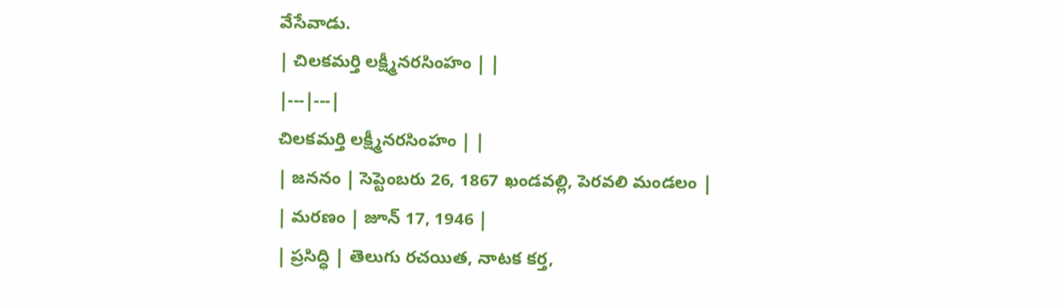వేసేవాడు.
| చిలకమర్తి లక్ష్మీనరసింహం | |
|---|---|
చిలకమర్తి లక్ష్మీనరసింహం | |
| జననం | సెప్టెంబరు 26, 1867 ఖండవల్లి, పెరవలి మండలం |
| మరణం | జూన్ 17, 1946 |
| ప్రసిద్ధి | తెలుగు రచయిత, నాటక కర్త,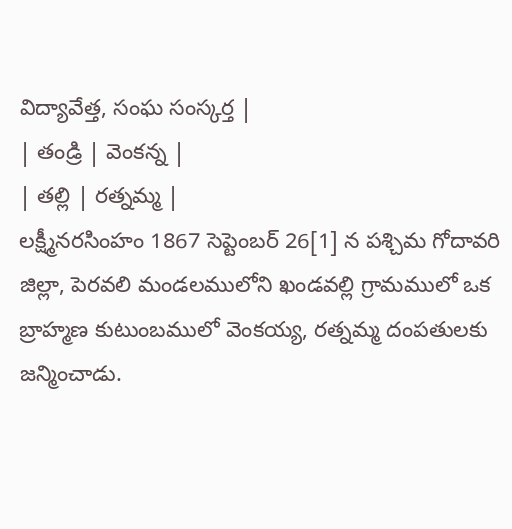విద్యావేత్త, సంఘ సంస్కర్త |
| తండ్రి | వెంకన్న |
| తల్లి | రత్నమ్మ |
లక్ష్మీనరసింహం 1867 సెప్టెంబర్ 26[1] న పశ్చిమ గోదావరి జిల్లా, పెరవలి మండలములోని ఖండవల్లి గ్రామములో ఒక బ్రాహ్మణ కుటుంబములో వెంకయ్య, రత్నమ్మ దంపతులకు జన్మించాడు.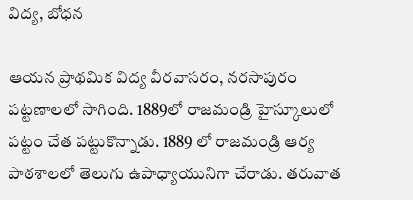విద్య, బోధన

ఆయన ప్రాథమిక విద్య వీరవాసరం, నరసాపురం పట్టణాలలో సాగింది. 1889లో రాజమండ్రి హైస్కూలులో పట్టం చేత పట్టుకొన్నాడు. 1889 లో రాజమండ్రి ఆర్య పాఠశాలలో తెలుగు ఉపాధ్యాయునిగా చేరాడు. తరువాత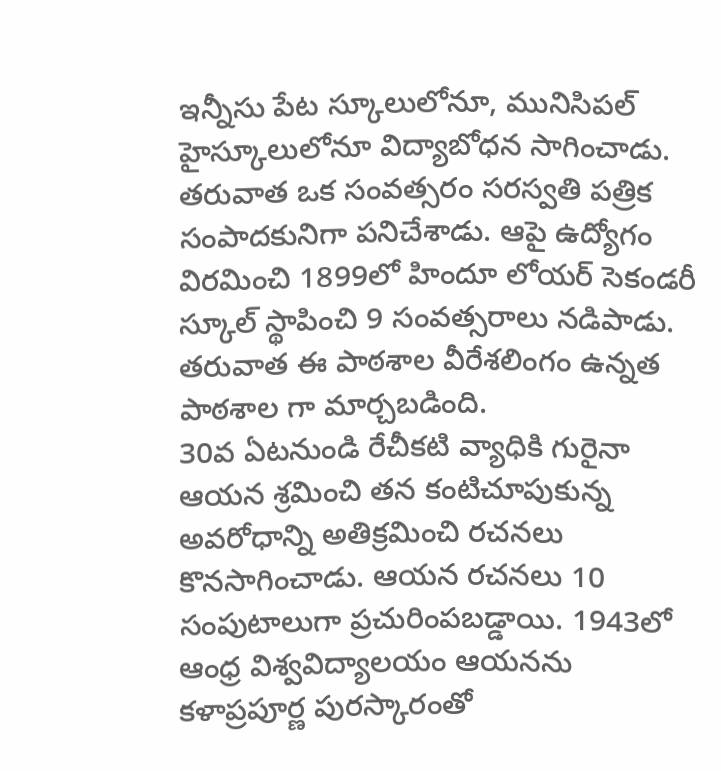ఇన్నీసు పేట స్కూలులోనూ, మునిసిపల్ హైస్కూలులోనూ విద్యాబోధన సాగించాడు. తరువాత ఒక సంవత్సరం సరస్వతి పత్రిక సంపాదకునిగా పనిచేశాడు. ఆపై ఉద్యోగం విరమించి 1899లో హిందూ లోయర్ సెకండరీ స్కూల్ స్థాపించి 9 సంవత్సరాలు నడిపాడు. తరువాత ఈ పాఠశాల వీరేశలింగం ఉన్నత పాఠశాల గా మార్చబడింది.
30వ ఏటనుండి రేచీకటి వ్యాధికి గురైనా ఆయన శ్రమించి తన కంటిచూపుకున్న అవరోధాన్ని అతిక్రమించి రచనలు కొనసాగించాడు. ఆయన రచనలు 10 సంపుటాలుగా ప్రచురింపబడ్డాయి. 1943లో ఆంధ్ర విశ్వవిద్యాలయం ఆయనను కళాప్రపూర్ణ పురస్కారంతో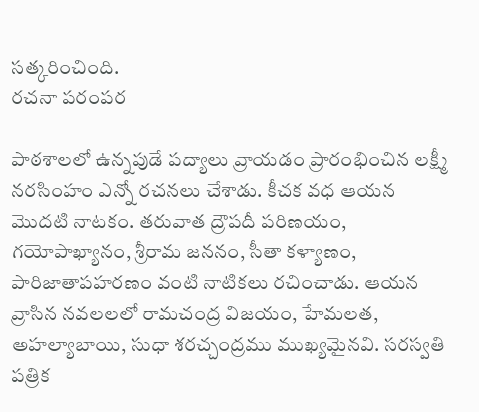సత్కరించింది.
రచనా పరంపర

పాఠశాలలో ఉన్నపుడే పద్యాలు వ్రాయడం ప్రారంభించిన లక్ష్మీ నరసింహం ఎన్నో రచనలు చేశాడు. కీచక వధ ఆయన మొదటి నాటకం. తరువాత ద్రౌపదీ పరిణయం, గయోపాఖ్యానం, శ్రీరామ జననం, సీతా కళ్యాణం, పారిజాతాపహరణం వంటి నాటికలు రచించాడు. ఆయన వ్రాసిన నవలలలో రామచంద్ర విజయం, హేమలత, అహల్యాబాయి, సుధా శరచ్చంద్రము ముఖ్యమైనవి. సరస్వతి పత్రిక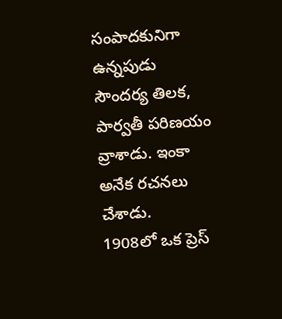సంపాదకునిగా ఉన్నపుడు సౌందర్య తిలక, పార్వతీ పరిణయం వ్రాశాడు. ఇంకా అనేక రచనలు చేశాడు.
1908లో ఒక ప్రెస్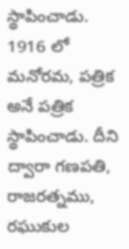స్థాపించాడు. 1916 లో మనోరమ, పత్రిక అనే పత్రిక స్థాపించాడు. దీని ద్వారా గణపతి, రాజరత్నము, రఘుకుల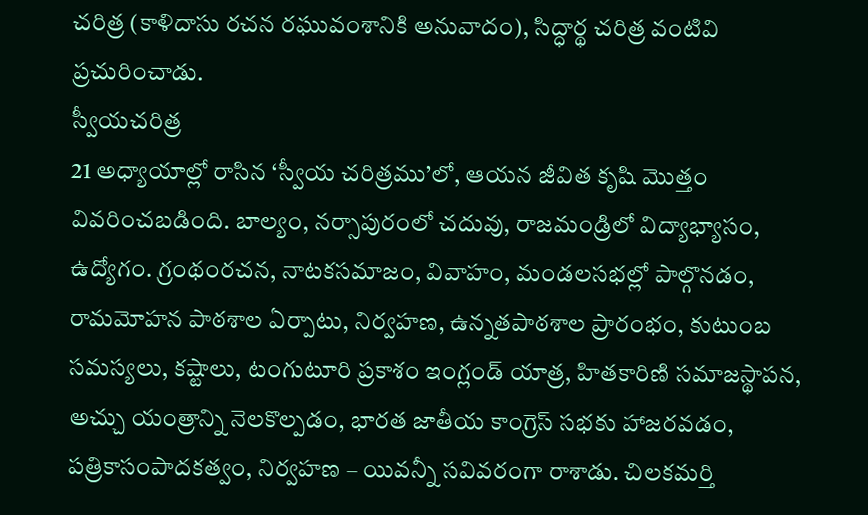చరిత్ర (కాళిదాసు రచన రఘువంశానికి అనువాదం), సిద్ధార్థ చరిత్ర వంటివి ప్రచురించాడు.
స్వీయచరిత్ర
21 అధ్యాయాల్లో రాసిన ‘స్వీయ చరిత్రము’లో, ఆయన జీవిత కృషి మొత్తం వివరించబడింది. బాల్యం, నర్సాపురంలో చదువు, రాజమండ్రిలో విద్యాభ్యాసం, ఉద్యోగం. గ్రంథంరచన, నాటకసమాజం, వివాహం, మండలసభల్లో పాల్గొనడం, రామమోహన పాఠశాల ఏర్పాటు, నిర్వహణ, ఉన్నతపాఠశాల ప్రారంభం, కుటుంబ సమస్యలు, కష్టాలు, టంగుటూరి ప్రకాశం ఇంగ్లండ్ యాత్ర, హితకారిణి సమాజస్థాపన, అచ్చు యంత్రాన్ని నెలకొల్పడం, భారత జాతీయ కాంగ్రెస్ సభకు హాజరవడం, పత్రికాసంపాదకత్వం, నిర్వహణ – యివన్నీ సవివరంగా రాశాడు. చిలకమర్తి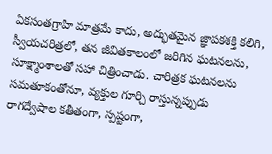ఏకసంతగ్రాహి మాత్రమే కాదు, అద్భుతమైన జ్ఞాపకశక్తి కలిగి, స్వీయచరిత్రలో, తన జీవితకాలంలో జరిగిన ఘటనలను, సూక్ష్మాంశాలతో సహా చిత్రించాడు. చారిత్రక ఘటనలను సమతూకంతోనూ, వ్యక్తుల గూర్చి రాస్తున్నప్పుడు రాగద్వేషాల కతీతంగా, స్పష్టంగా,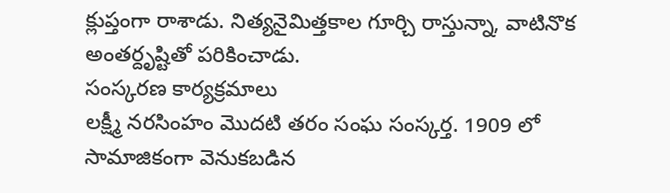క్లుప్తంగా రాశాడు. నిత్యనైమిత్తకాల గూర్చి రాస్తున్నా, వాటినొక అంతర్దృష్టితో పరికించాడు.
సంస్కరణ కార్యక్రమాలు
లక్ష్మీ నరసింహం మొదటి తరం సంఘ సంస్కర్త. 1909 లో సామాజికంగా వెనుకబడిన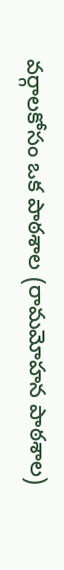వర్గాలకోసం ఒక పాఠశాల (రామమోహన పాఠశాల)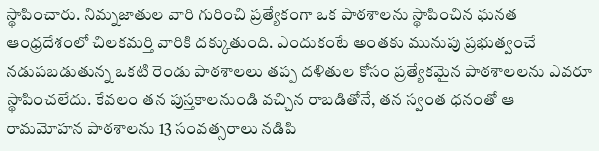స్థాపించారు. నిమ్నజాతుల వారి గురించి ప్రత్యేకంగా ఒక పాఠశాలను స్థాపించిన ఘనత ఆంధ్రదేశంలో చిలకమర్తి వారికి దక్కుతుంది. ఎందుకంటే అంతకు మునుపు ప్రభుత్వంచే నడుపబడుతున్న ఒకటి రెండు పాఠశాలలు తప్ప దళితుల కోసం ప్రత్యేకమైన పాఠశాలలను ఎవరూ స్థాపించలేదు. కేవలం తన పుస్తకాలనుండి వచ్చిన రాబడితోనే, తన స్వంత ధనంతో ఆ రామమోహన పాఠశాలను 13 సంవత్సరాలు నడిపి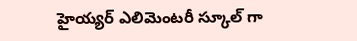హైయ్యర్ ఎలిమెంటరీ స్కూల్ గా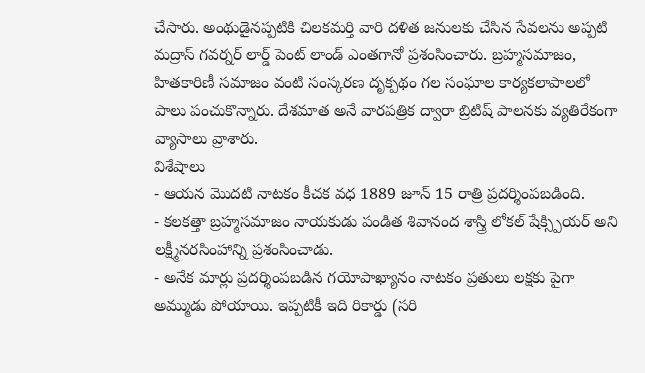చేసారు. అంథుడైనప్పటికి చిలకమర్తి వారి దళిత జనులకు చేసిన సేవలను అప్పటి మద్రాస్ గవర్నర్ లార్డ్ పెంట్ లాండ్ ఎంతగానో ప్రశంసించారు. బ్రహ్మసమాజం, హితకారిణీ సమాజం వంటి సంస్కరణ దృక్పథం గల సంఘాల కార్యకలాపాలలో పాలు పంచుకొన్నారు. దేశమాత అనే వారపత్రిక ద్వారా బ్రిటిష్ పాలనకు వ్యతిరేకంగా వ్యాసాలు వ్రాశారు.
విశేషాలు
- ఆయన మొదటి నాటకం కీచక వధ 1889 జూన్ 15 రాత్రి ప్రదర్శింపబడింది.
- కలకత్తా బ్రహ్మసమాజం నాయకుడు పండిత శివానంద శాస్త్రి లోకల్ షేక్స్పియర్ అని లక్ష్మీనరసింహాన్ని ప్రశంసించాడు.
- అనేక మార్లు ప్రదర్శింపబడిన గయోపాఖ్యానం నాటకం ప్రతులు లక్షకు పైగా అమ్ముడు పోయాయి. ఇప్పటికీ ఇది రికార్డు (సరి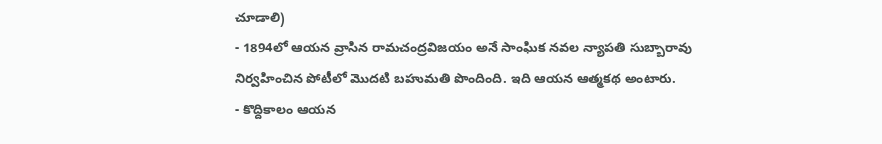చూడాలి)
- 1894లో ఆయన వ్రాసిన రామచంద్రవిజయం అనే సాంఘిక నవల న్యాపతి సుబ్బారావు నిర్వహించిన పోటీలో మొదటి బహుమతి పొందింది. ఇది ఆయన ఆత్మకథ అంటారు.
- కొద్దికాలం ఆయన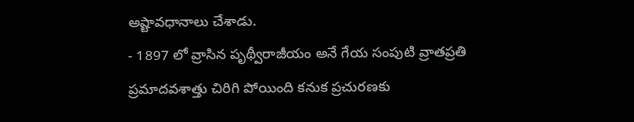అష్టావధానాలు చేశాడు.
- 1897 లో వ్రాసిన పృథ్వీరాజీయం అనే గేయ సంపుటి వ్రాతప్రతి ప్రమాదవశాత్తు చిరిగి పోయింది కనుక ప్రచురణకు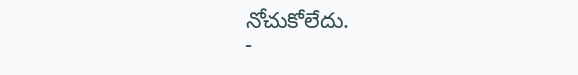నోచుకోలేదు.
-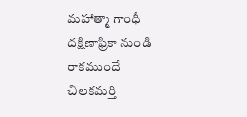మహాత్మా గాంధీ దక్షిణాఫ్రికా నుండి రాకముందే చిలకమర్తి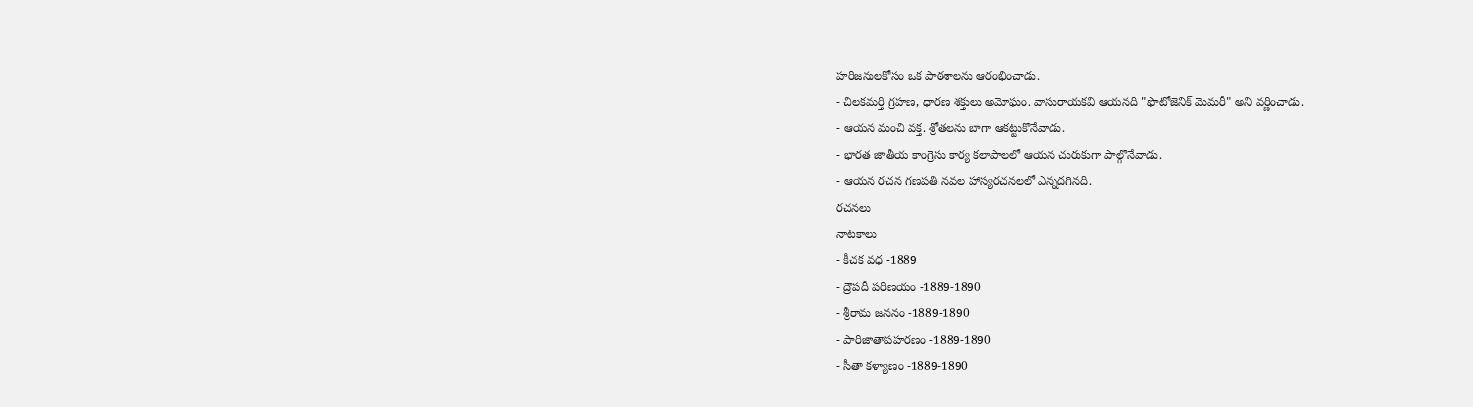హరిజనులకోసం ఒక పాఠశాలను ఆరంభించాడు.
- చిలకమర్తి గ్రహణ, ధారణ శక్తులు అమోఘం. వాసురాయకవి ఆయనది "ఫొటోజెనిక్ మెమరీ" అని వర్ణించాడు.
- ఆయన మంచి వక్త. శ్రోతలను బాగా ఆకట్టుకొనేవాడు.
- భారత జాతీయ కాంగ్రెసు కార్య కలాపాలలో ఆయన చురుకుగా పాల్గొనేవాడు.
- ఆయన రచన గణపతి నవల హాస్యరచనలలో ఎన్నదగినది.
రచనలు
నాటకాలు
- కీచక వధ -1889
- ద్రౌపదీ పరిణయం -1889-1890
- శ్రీరామ జననం -1889-1890
- పారిజాతాపహరణం -1889-1890
- సీతా కళ్యాణం -1889-1890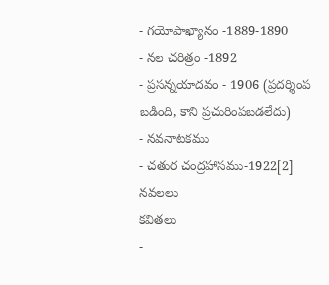- గయోపాఖ్యానం -1889-1890
- నల చరిత్రం -1892
- ప్రసన్నయాదవం - 1906 (ప్రదర్శింప బడింది, కాని ప్రచురింపబడలేదు)
- నవనాటకము
- చతుర చంద్రహాసము-1922[2]
నవలలు
కవితలు
-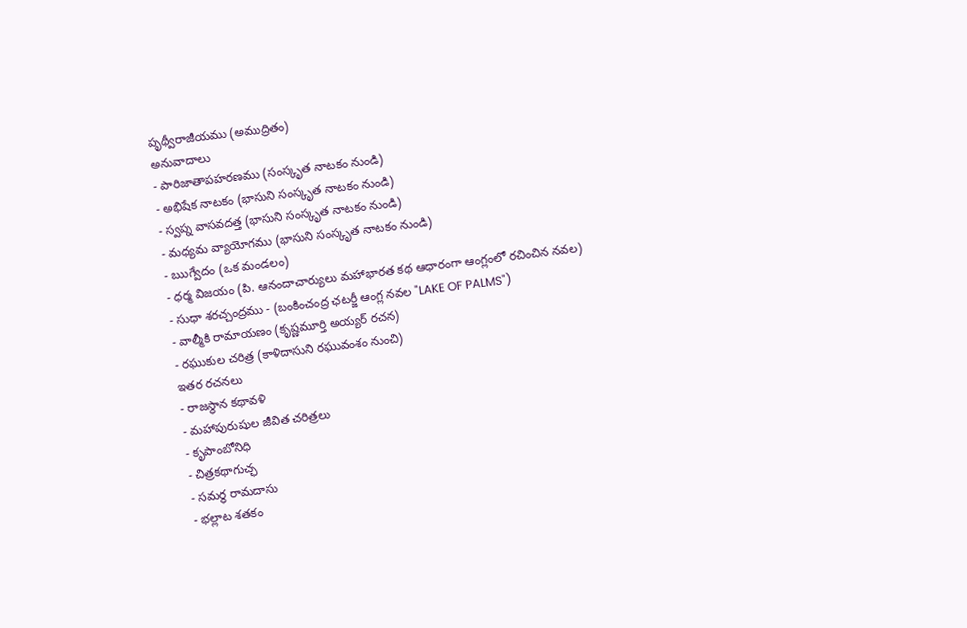పృథ్వీరాజీయము (అముద్రితం)
అనువాదాలు
- పారిజాతాపహరణము (సంస్కృత నాటకం నుండి)
- అభిషేక నాటకం (భాసుని సంస్కృత నాటకం నుండి)
- స్వప్న వాసవదత్త (భాసుని సంస్కృత నాటకం నుండి)
- మధ్యమ వ్యాయోగము (భాసుని సంస్కృత నాటకం నుండి)
- ఋగ్వేదం (ఒక మండలం)
- ధర్మ విజయం (పి. ఆనందాచార్యులు మహాభారత కథ ఆధారంగా ఆంగ్లంలో రచించిన నవల)
- సుధా శరచ్చంద్రము - (బంకించంద్ర ఛటర్జీ ఆంగ్ల నవల "LAKE OF PALMS")
- వాల్మీకి రామాయణం (కృష్ణమూర్తి అయ్యర్ రచన)
- రఘుకుల చరిత్ర (కాళిదాసుని రఘువంశం నుంచి)
ఇతర రచనలు
- రాజస్థాన కథావళి
- మహాపురుషుల జీవిత చరిత్రలు
- కృపాంబోనిధి
- చిత్రకథాగుచ్ఛ
- సమర్థ రామదాసు
- భల్లాట శతకం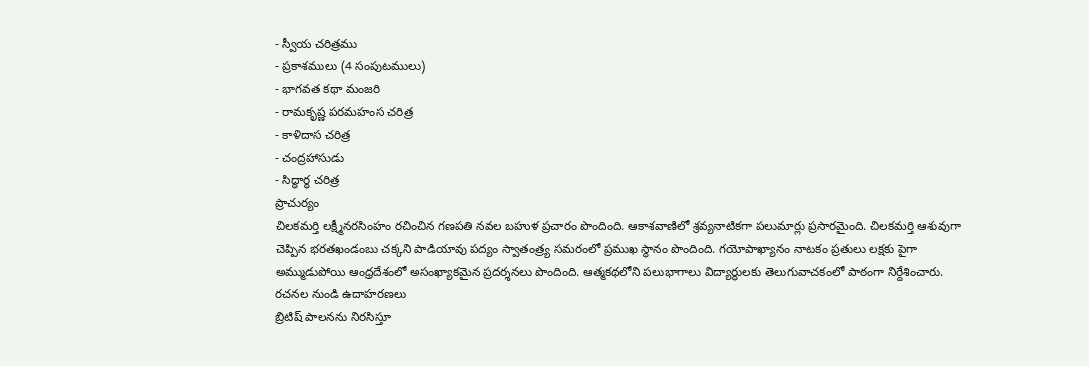- స్వీయ చరిత్రము
- ప్రకాశములు (4 సంపుటములు)
- భాగవత కథా మంజరి
- రామకృష్ణ పరమహంస చరిత్ర
- కాళిదాస చరిత్ర
- చంద్రహాసుడు
- సిద్ధార్థ చరిత్ర
ప్రాచుర్యం
చిలకమర్తి లక్ష్మీనరసింహం రచించిన గణపతి నవల బహుళ ప్రచారం పొందింది. ఆకాశవాణిలో శ్రవ్యనాటికగా పలుమార్లు ప్రసారమైంది. చిలకమర్తి ఆశువుగా చెప్పిన భరతఖండంబు చక్కని పాడియావు పద్యం స్వాతంత్ర్య సమరంలో ప్రముఖ స్థానం పొందింది. గయోపాఖ్యానం నాటకం ప్రతులు లక్షకు పైగా అమ్ముడుపోయి ఆంధ్రదేశంలో అసంఖ్యాకమైన ప్రదర్శనలు పొందింది. ఆత్మకథలోని పలుభాగాలు విద్యార్థులకు తెలుగువాచకంలో పాఠంగా నిర్దేశించారు.
రచనల నుండి ఉదాహరణలు
బ్రిటిష్ పాలనను నిరసిస్తూ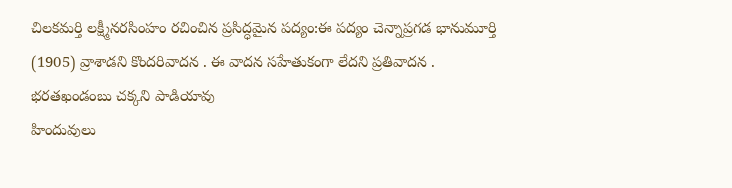చిలకమర్తి లక్ష్మీనరసింహం రచించిన ప్రసిద్ధమైన పద్యం:ఈ పద్యం చెన్నాప్రగడ భానుమూర్తి (1905) వ్రాశాడని కొందరివాదన . ఈ వాదన సహేతుకంగా లేదని ప్రతివాదన .
భరతఖండంబు చక్కని పాడియావు
హిందువులు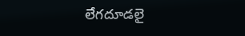లేగదూడలై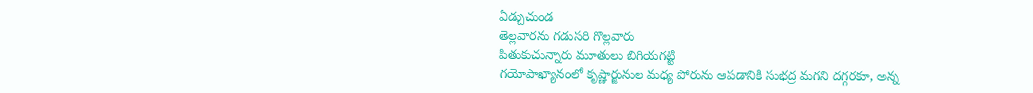ఏడ్చుచుండ
తెల్లవారను గడుసరి గొల్లవారు
పితుకుచున్నారు మూతులు బిగియగట్టి
గయోపాఖ్యానంలో కృష్ణార్జునుల మధ్య పోరును ఆపడానికి సుభద్ర మగని దగ్గరకూ, అన్న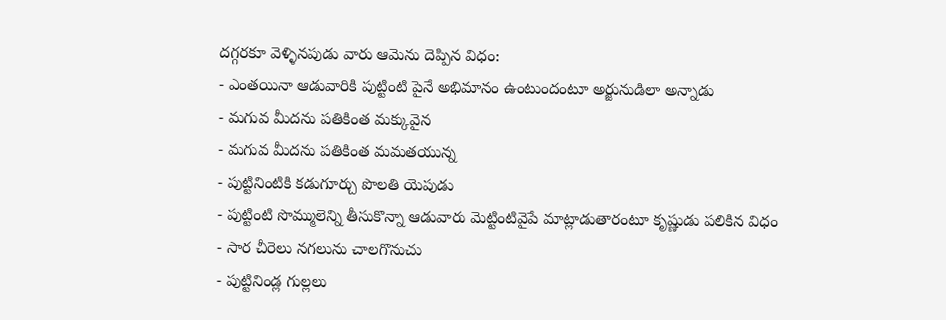దగ్గరకూ వెళ్ళినపుడు వారు ఆమెను దెప్పిన విధం:
- ఎంతయినా ఆడువారికి పుట్టింటి పైనే అభిమానం ఉంటుందంటూ అర్జునుడిలా అన్నాడు
- మగువ మీదను పతికింత మక్కువైన
- మగువ మీదను పతికింత మమతయున్న
- పుట్టినింటికి కడుగూర్చు పొలతి యెపుడు
- పుట్టింటి సొమ్ములెన్ని తీసుకొన్నా ఆడువారు మెట్టింటివైపే మాట్లాడుతారంటూ కృష్ణుడు పలికిన విధం
- సార చీరెలు నగలును చాలగొనుచు
- పుట్టినిండ్ల గుల్లలు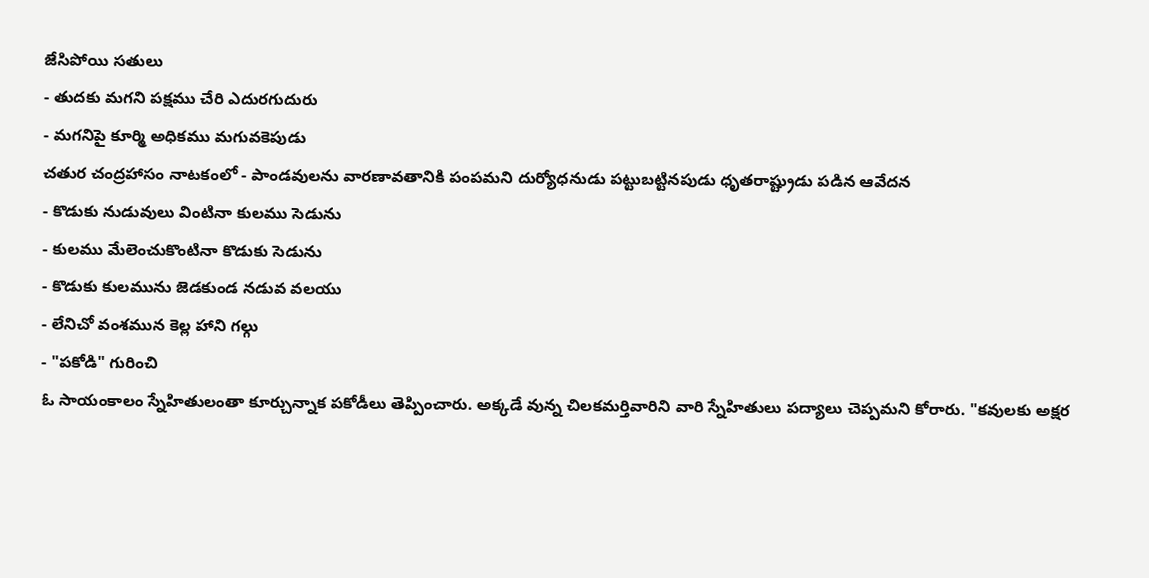జేసిపోయి సతులు
- తుదకు మగని పక్షము చేరి ఎదురగుదురు
- మగనిపై కూర్మి అధికము మగువకెపుడు
చతుర చంద్రహాసం నాటకంలో - పాండవులను వారణావతానికి పంపమని దుర్యోధనుడు పట్టుబట్టినపుడు ధృతరాష్ట్రుడు పడిన ఆవేదన
- కొడుకు నుడువులు వింటినా కులము సెడును
- కులము మేలెంచుకొంటినా కొడుకు సెడును
- కొడుకు కులమును జెడకుండ నడువ వలయు
- లేనిచో వంశమున కెల్ల హాని గల్గు
- "పకోడి" గురించి
ఓ సాయంకాలం స్నేహితులంతా కూర్చున్నాక పకోడీలు తెప్పించారు. అక్కడే వున్న చిలకమర్తివారిని వారి స్నేహితులు పద్యాలు చెప్పమని కోరారు. "కవులకు అక్షర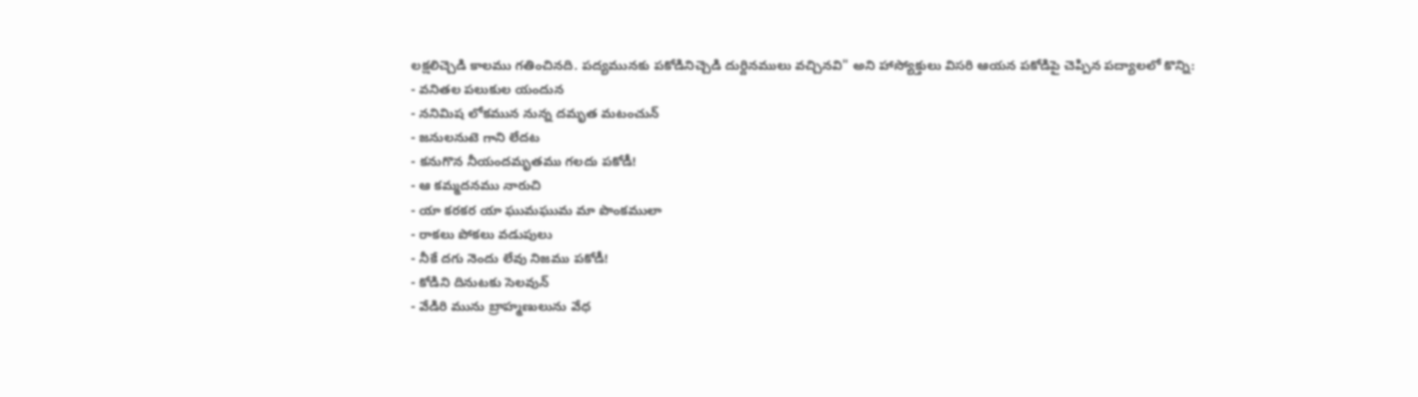లక్షలిచ్చెడి కాలము గతించినది. పద్యమునకు పకోడినిచ్చెడి దుర్దినములు వచ్చినవి" అని హాస్యోక్తులు విసరి ఆయన పకోడిపై చెప్పిన పద్యాలలో కొన్ని:
- వనితల పలుకుల యందున
- ననిమిష లోకమున నున్న దమృత మటంచున్
- జనులనుటె గాని లేదట
- కనుగొన నీయందమృతము గలదు పకోడీ!
- ఆ కమ్మదనము నారుచి
- యా కరకర యా ఘుమఘుమ మా పొంకములా
- రాకలు పోకలు వడుపులు
- నీకే దగు నెందు లేవు నిజము పకోడీ!
- కోడిని దినుటకు సెలవున్
- వేడిరి మును బ్రాహ్మణులును వేధ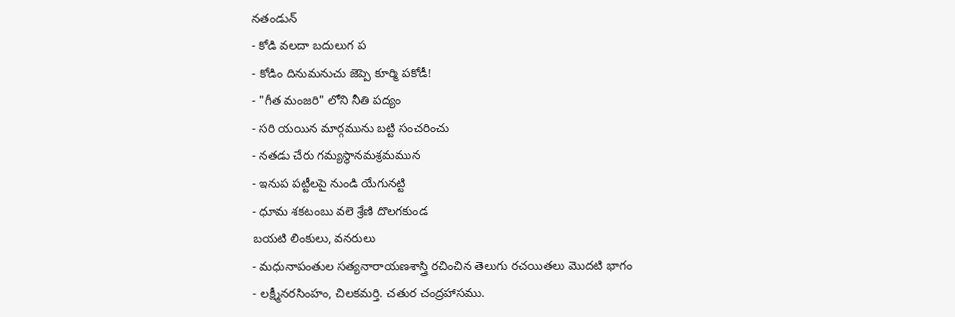నతండున్
- కోడి వలదా బదులుగ ప
- కోడిం దినుమనుచు జెప్పె కూర్మి పకోడీ!
- "గీత మంజరి" లోని నీతి పద్యం
- సరి యయిన మార్గమును బట్టి సంచరించు
- నతడు చేరు గమ్యస్థానమశ్రమమున
- ఇనుప పట్టీలపై నుండి యేగునట్టి
- ధూమ శకటంబు వలె శ్రేణి దొలగకుండ
బయటి లింకులు, వనరులు
- మధునాపంతుల సత్యనారాయణశాస్త్రి రచించిన తెలుగు రచయితలు మొదటి భాగం
- లక్ష్మీనరసింహం, చిలకమర్తి. చతుర చంద్రహాసము.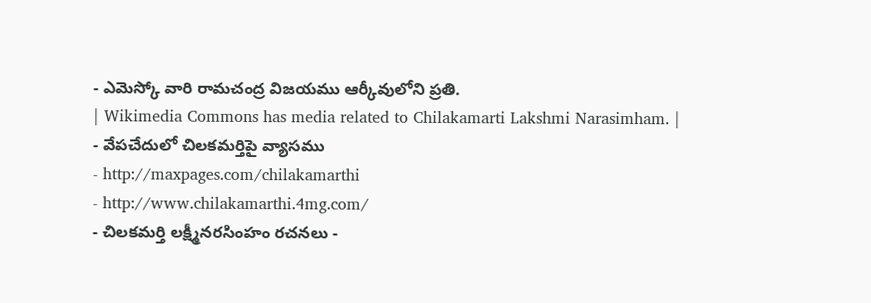- ఎమెస్కో వారి రామచంద్ర విజయము ఆర్కీవులోని ప్రతి.
| Wikimedia Commons has media related to Chilakamarti Lakshmi Narasimham. |
- వేపచేదులో చిలకమర్తిపై వ్యాసము
- http://maxpages.com/chilakamarthi
- http://www.chilakamarthi.4mg.com/
- చిలకమర్తి లక్ష్మీనరసింహం రచనలు -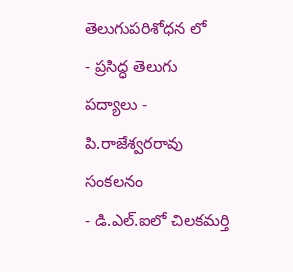తెలుగుపరిశోధన లో
- ప్రసిద్ధ తెలుగు పద్యాలు - పి.రాజేశ్వరరావు సంకలనం
- డి.ఎల్.ఐలో చిలకమర్తి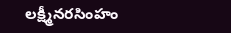లక్ష్మీనరసింహం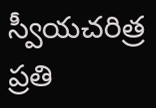స్వీయచరిత్ర ప్రతి